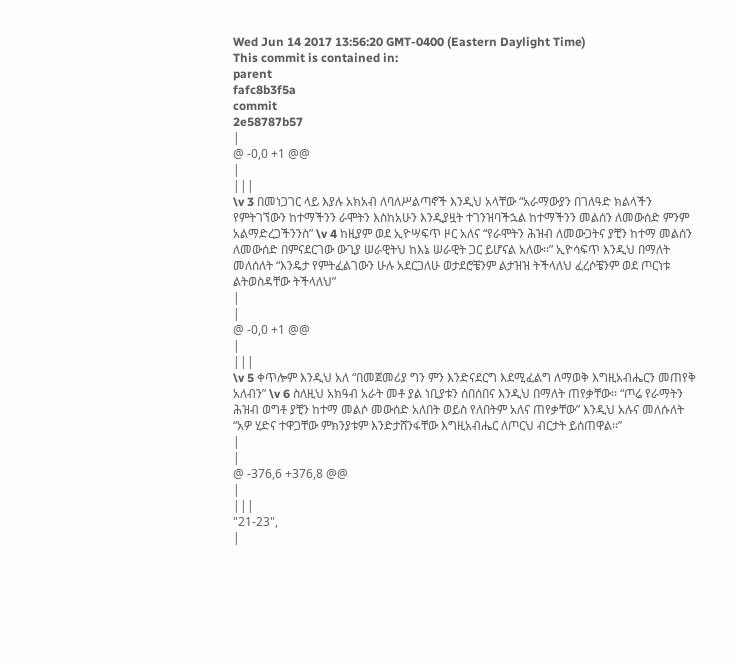Wed Jun 14 2017 13:56:20 GMT-0400 (Eastern Daylight Time)
This commit is contained in:
parent
fafc8b3f5a
commit
2e58787b57
|
@ -0,0 +1 @@
|
|||
\v 3 በመነጋገር ላይ እያሉ አክአብ ለባለሥልጣኖች እንዲህ አላቸው “አራማውያን በገለዓድ ክልላችን የምትገኘውን ከተማችንን ራሞትን እስከአሁን እንዲያዟት ተገንዝባችኋል ከተማችንን መልሰን ለመውሰድ ምንም አልማድረጋችንንስ” \v 4 ከዚያም ወደ ኢዮሣፍጥ ዞር አለና “የራሞትን ሕዝብ ለመውጋትና ያቺን ከተማ መልሰን ለመውሰድ በምናደርገው ውጊያ ሠራዊትህ ከእኔ ሠራዊት ጋር ይሆናል አለው፡፡” ኢዮሳፍጥ እንዲህ በማለት መለሰለት “እንዴታ የምትፈልገውን ሁሉ አደርጋለሁ ወታደሮቼንም ልታዝዝ ትችላለህ ፈረሶቼንም ወደ ጦርነቱ ልትወስዳቸው ትችላለህ”
|
|
@ -0,0 +1 @@
|
|||
\v 5 ቀጥሎም እንዲህ አለ “በመጀመሪያ ግን ምን እንድናደርግ እደሚፈልግ ለማወቅ እግዚአብሔርን መጠየቅ አለብን” \v 6 ስለዚህ አክዓብ አራት መቶ ያል ነቢያቱን ሰበሰበና እንዲህ በማለት ጠየቃቸው፡፡ “ጦሬ የራማትን ሕዝብ ወግቶ ያቺን ከተማ መልሶ መውሰድ አለበት ወይስ የለበትም አለና ጠየቃቸው” እንዲህ አሉና መለሱለት “አዎ ሂድና ተዋጋቸው ምክንያቱም እንድታሸንፋቸው እግዚአብሔር ለጦርህ ብርታት ይሰጠዋል፡፡”
|
|
@ -376,6 +376,8 @@
|
|||
"21-23",
|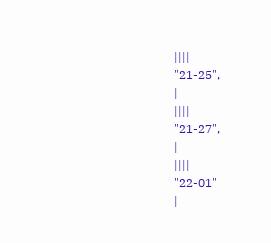||||
"21-25",
|
||||
"21-27",
|
||||
"22-01"
|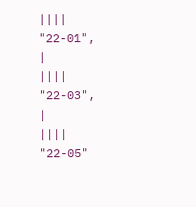||||
"22-01",
|
||||
"22-03",
|
||||
"22-05"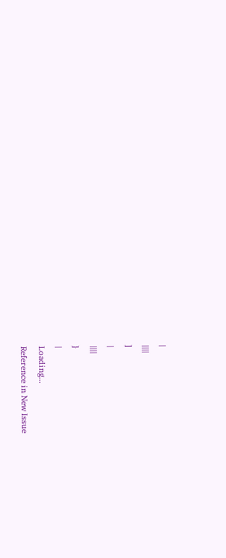|
||||
]
|
||||
}
|
Loading…
Reference in New Issue